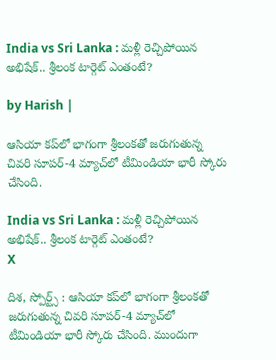India vs Sri Lanka : మళ్లీ రెచ్చిపోయిన అభిషేక్.. శ్రీలంక టార్గెట్ ఎంతంటే?

by Harish |

ఆసియా కప్‌లో భాగంగా శ్రీలంకతో జరుగుతున్న చివరి సూపర్-4 మ్యాచ్‌లో టీమిండియా భారీ స్కోరు చేసింది.

India vs Sri Lanka : మళ్లీ రెచ్చిపోయిన అభిషేక్.. శ్రీలంక టార్గెట్ ఎంతంటే?
X

దిశ, స్పోర్ట్స్ : ఆసియా కప్‌లో భాగంగా శ్రీలంకతో జరుగుతున్న చివరి సూపర్-4 మ్యాచ్‌లో టీమిండియా భారీ స్కోరు చేసింది. ముందుగా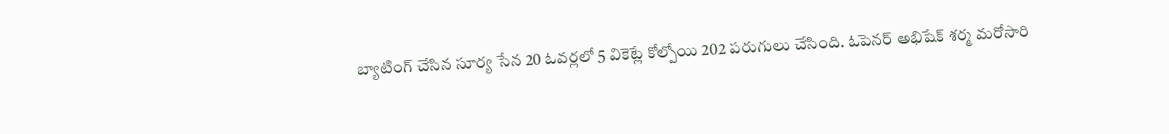బ్యాటింగ్ చేసిన సూర్య సేన 20 ఓవర్లలో 5 వికెట్లే కోల్పోయి 202 పరుగులు చేసింది. ఓపెనర్ అభిషేక్ శర్మ మరోసారి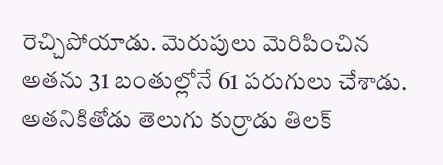రెచ్చిపోయాడు. మెరుపులు మెరిపించిన అతను 31 బంతుల్లోనే 61 పరుగులు చేశాడు. అతనికితోడు తెలుగు కుర్రాడు తిలక్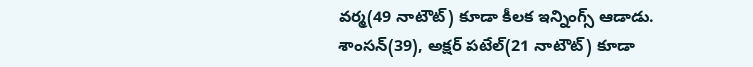వర్మ(49 నాటౌట్) కూడా కీలక ఇన్నింగ్స్ ఆడాడు. శాంసన్(39), అక్షర్ పటేల్(21 నాటౌట్) కూడా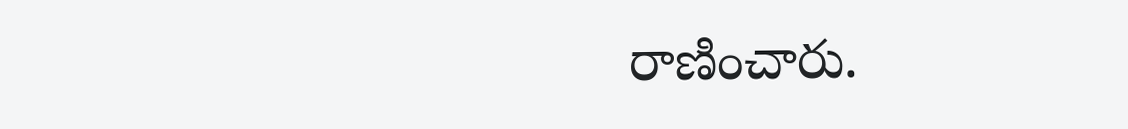రాణించారు.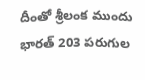దీంతో శ్రీలంక ముందు భారత్ 203 పరుగుల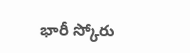భారీ స్కోరు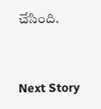చేసింది.


Next Story